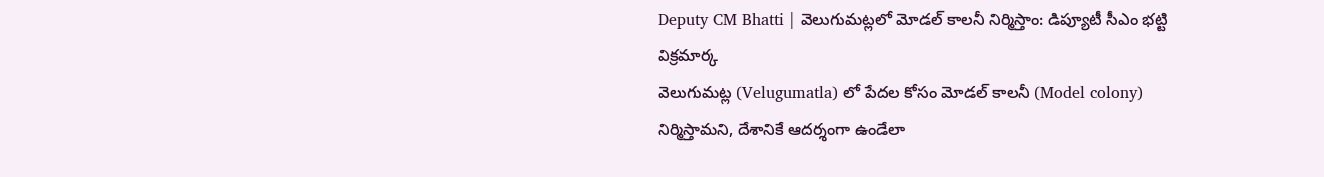Deputy CM Bhatti | వెలుగుమట్లలో మోడల్ కాలనీ నిర్మిస్తాం: డిప్యూటీ సీఎం భట్టి విక్రమార్క
వెలుగుమట్ల (Velugumatla) లో పేదల కోసం మోడల్ కాలనీ (Model colony) నిర్మిస్తామని, దేశానికే ఆదర్శంగా ఉండేలా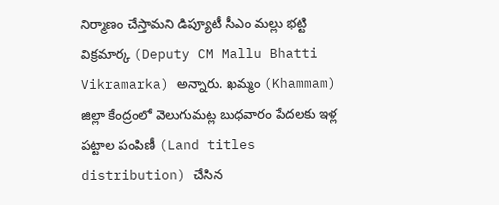నిర్మాణం చేస్తామని డిప్యూటీ సీఎం మల్లు భట్టి విక్రమార్క (Deputy CM Mallu Bhatti Vikramarka) అన్నారు. ఖమ్మం (Khammam) జిల్లా కేంద్రంలో వెలుగుమట్ల బుధవారం పేదలకు ఇళ్ల పట్టాల పంపిణీ (Land titles distribution) చేసిన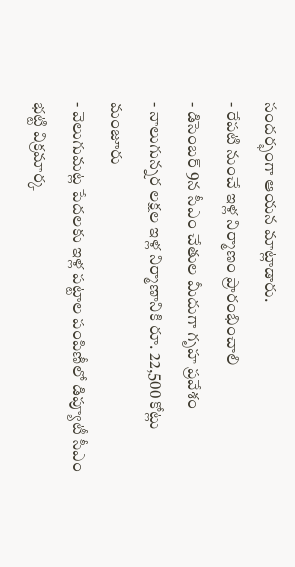సందర్భంగా ఆయన మాట్లాడారు.
- రేపటి నుంచే ఇళ్ల నిర్మాణం ప్రారంభించాలి
- డిసెంబర్ 9న సీఎం చేతుల మీదుగా గృహ ప్రవేశం
- నాలుగున్నర లక్షల ఇళ్ల నిర్మాణానికి రూ. 22,500 కోట్లు మంజూరు
- వెలుగుమట్ల పేదలకు ఇళ్ల పట్టాల పంపిణీలో డిప్యూటీ సీఎం భట్టి విక్రమార్క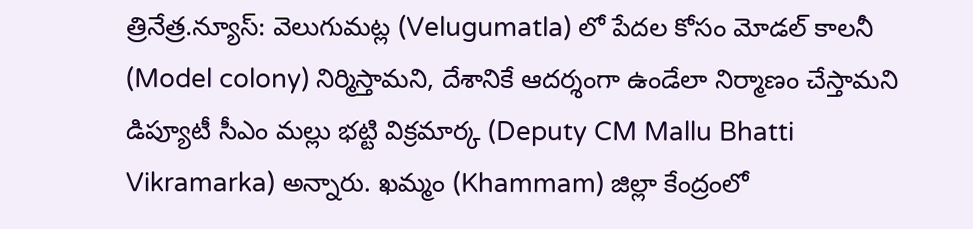త్రినేత్ర.న్యూస్: వెలుగుమట్ల (Velugumatla) లో పేదల కోసం మోడల్ కాలనీ (Model colony) నిర్మిస్తామని, దేశానికే ఆదర్శంగా ఉండేలా నిర్మాణం చేస్తామని డిప్యూటీ సీఎం మల్లు భట్టి విక్రమార్క (Deputy CM Mallu Bhatti Vikramarka) అన్నారు. ఖమ్మం (Khammam) జిల్లా కేంద్రంలో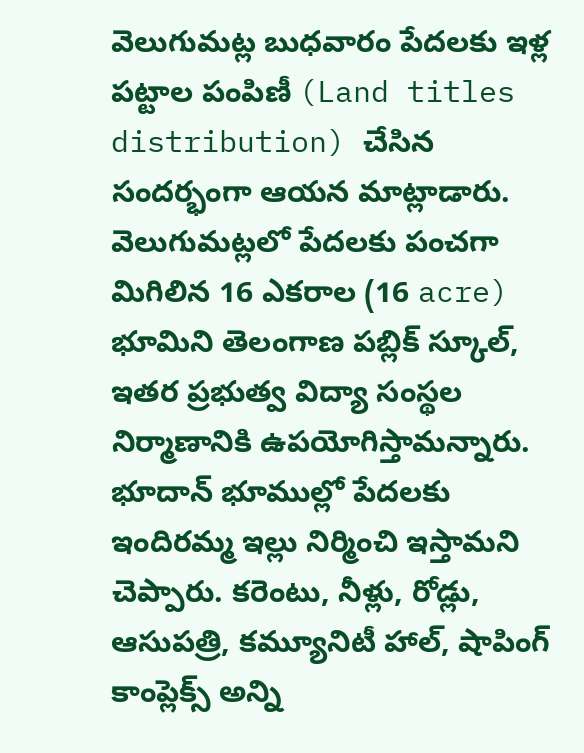వెలుగుమట్ల బుధవారం పేదలకు ఇళ్ల పట్టాల పంపిణీ (Land titles distribution) చేసిన సందర్భంగా ఆయన మాట్లాడారు. వెలుగుమట్లలో పేదలకు పంచగా మిగిలిన 16 ఎకరాల (16 acre) భూమిని తెలంగాణ పబ్లిక్ స్కూల్, ఇతర ప్రభుత్వ విద్యా సంస్థల నిర్మాణానికి ఉపయోగిస్తామన్నారు. భూదాన్ భూముల్లో పేదలకు ఇందిరమ్మ ఇల్లు నిర్మించి ఇస్తామని చెప్పారు. కరెంటు, నీళ్లు, రోడ్లు, ఆసుపత్రి, కమ్యూనిటీ హాల్, షాపింగ్ కాంప్లెక్స్ అన్ని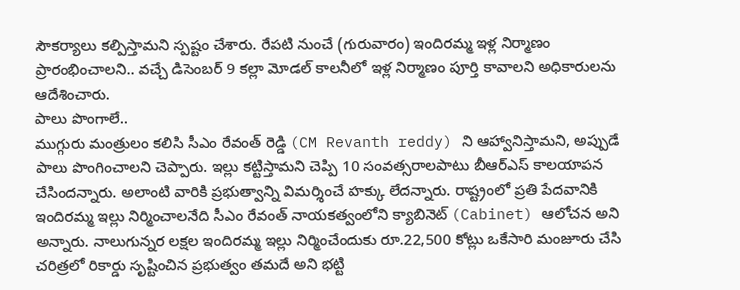సౌకర్యాలు కల్పిస్తామని స్పష్టం చేశారు. రేపటి నుంచే (గురువారం) ఇందిరమ్మ ఇళ్ల నిర్మాణం ప్రారంభించాలని.. వచ్చే డిసెంబర్ 9 కల్లా మోడల్ కాలనీలో ఇళ్ల నిర్మాణం పూర్తి కావాలని అధికారులను ఆదేశించారు.
పాలు పొంగాలే..
ముగ్గురు మంత్రులం కలిసి సీఎం రేవంత్ రెడ్డి (CM Revanth reddy) ని ఆహ్వానిస్తామని, అప్పుడే పాలు పొంగించాలని చెప్పారు. ఇల్లు కట్టిస్తామని చెప్పి 10 సంవత్సరాలపాటు బీఆర్ఎస్ కాలయాపన చేసిందన్నారు. అలాంటి వారికి ప్రభుత్వాన్ని విమర్శించే హక్కు లేదన్నారు. రాష్ట్రంలో ప్రతి పేదవానికి ఇందిరమ్మ ఇల్లు నిర్మించాలనేది సీఎం రేవంత్ నాయకత్వంలోని క్యాబినెట్ (Cabinet) ఆలోచన అని అన్నారు. నాలుగున్నర లక్షల ఇందిరమ్మ ఇల్లు నిర్మించేందుకు రూ.22,500 కోట్లు ఒకేసారి మంజూరు చేసి చరిత్రలో రికార్డు సృష్టించిన ప్రభుత్వం తమదే అని భట్టి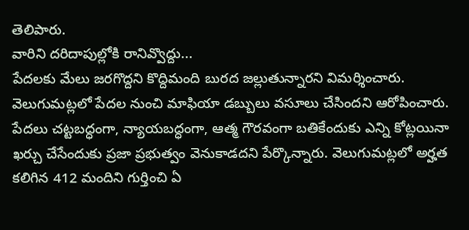తెలిపారు.
వారిని దరిదాపుల్లోకి రానివ్వొద్దు...
పేదలకు మేలు జరగొద్దని కొద్దిమంది బురద జల్లుతున్నారని విమర్శించారు. వెలుగుమట్లలో పేదల నుంచి మాఫియా డబ్బులు వసూలు చేసిందని ఆరోపించారు. పేదలు చట్టబద్ధంగా, న్యాయబద్ధంగా, ఆత్మ గౌరవంగా బతికేందుకు ఎన్ని కోట్లయినా ఖర్చు చేసేందుకు ప్రజా ప్రభుత్వం వెనుకాడదని పేర్కొన్నారు. వెలుగుమట్లలో అర్హత కలిగిన 412 మందిని గుర్తించి ఏ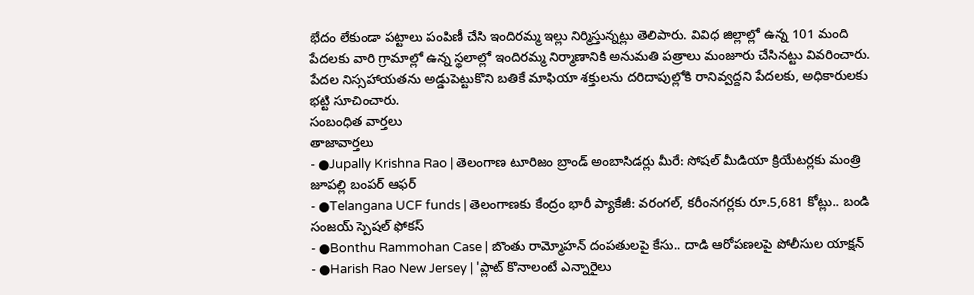భేదం లేకుండా పట్టాలు పంపిణీ చేసి ఇందిరమ్మ ఇల్లు నిర్మిస్తున్నట్లు తెలిపారు. వివిధ జిల్లాల్లో ఉన్న 101 మంది పేదలకు వారి గ్రామాల్లో ఉన్న స్థలాల్లో ఇందిరమ్మ నిర్మాణానికి అనుమతి పత్రాలు మంజూరు చేసినట్టు వివరించారు. పేదల నిస్సహాయతను అడ్డుపెట్టుకొని బతికే మాఫియా శక్తులను దరిదాపుల్లోకి రానివ్వద్దని పేదలకు, అధికారులకు భట్టి సూచించారు.
సంబంధిత వార్తలు
తాజావార్తలు
- ●Jupally Krishna Rao | తెలంగాణ టూరిజం బ్రాండ్ అంబాసిడర్లు మీరే: సోషల్ మీడియా క్రియేటర్లకు మంత్రి జూపల్లి బంపర్ ఆఫర్
- ●Telangana UCF funds | తెలంగాణకు కేంద్రం భారీ ప్యాకేజీ: వరంగల్, కరీంనగర్లకు రూ.5,681 కోట్లు.. బండి సంజయ్ స్పెషల్ ఫోకస్
- ●Bonthu Rammohan Case | బొంతు రామ్మోహన్ దంపతులపై కేసు.. దాడి ఆరోపణలపై పోలీసుల యాక్షన్
- ●Harish Rao New Jersey | 'ప్లాట్ కొనాలంటే ఎన్నారైలు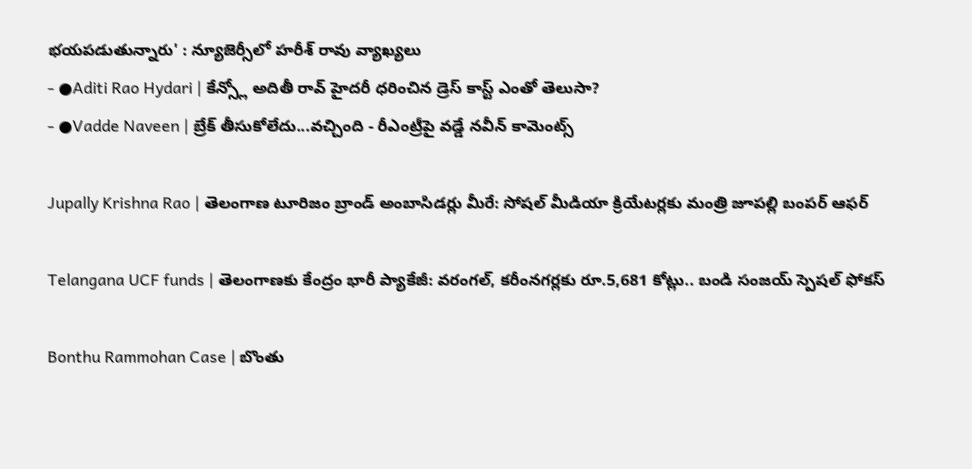భయపడుతున్నారు' : న్యూజెర్సీలో హరీశ్ రావు వ్యాఖ్యలు
- ●Aditi Rao Hydari | కేన్స్లో అదితీ రావ్ హైదరీ ధరించిన డ్రెస్ కాస్ట్ ఎంతో తెలుసా?
- ●Vadde Naveen | బ్రేక్ తీసుకోలేదు...వచ్చింది - రీఎంట్రీపై వడ్డే నవీన్ కామెంట్స్

Jupally Krishna Rao | తెలంగాణ టూరిజం బ్రాండ్ అంబాసిడర్లు మీరే: సోషల్ మీడియా క్రియేటర్లకు మంత్రి జూపల్లి బంపర్ ఆఫర్

Telangana UCF funds | తెలంగాణకు కేంద్రం భారీ ప్యాకేజీ: వరంగల్, కరీంనగర్లకు రూ.5,681 కోట్లు.. బండి సంజయ్ స్పెషల్ ఫోకస్

Bonthu Rammohan Case | బొంతు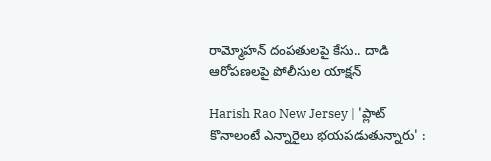రామ్మోహన్ దంపతులపై కేసు.. దాడి ఆరోపణలపై పోలీసుల యాక్షన్

Harish Rao New Jersey | 'ప్లాట్ కొనాలంటే ఎన్నారైలు భయపడుతున్నారు' :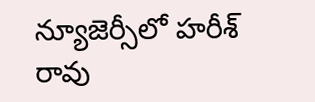న్యూజెర్సీలో హరీశ్ రావు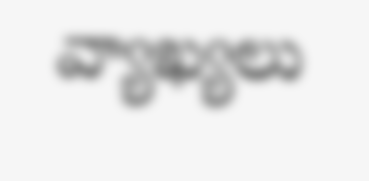వ్యాఖ్యలు